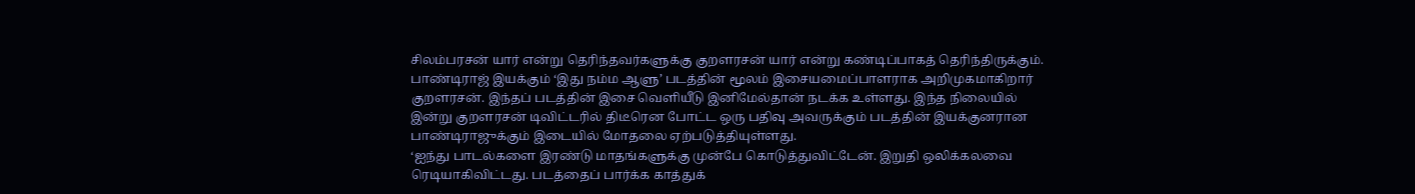சிலம்பரசன் யார் என்று தெரிந்தவர்களுக்கு குறளரசன் யார் என்று கண்டிப்பாகத் தெரிந்திருக்கும்.
பாண்டிராஜ் இயக்கும் ‘இது நம்ம ஆளு’ படத்தின் மூலம் இசையமைப்பாளராக அறிமுகமாகிறார் குறளரசன். இந்தப் படத்தின் இசை வெளியீடு இனிமேல்தான் நடக்க உள்ளது. இந்த நிலையில் இன்று குறளரசன் டிவிட்டரில் திடீரென போட்ட ஒரு பதிவு அவருக்கும் படத்தின் இயக்குனரான பாண்டிராஜுக்கும் இடையில் மோதலை ஏற்படுத்தியுள்ளது.
‘ஐந்து பாடல்களை இரண்டு மாதங்களுக்கு முன்பே கொடுத்துவிட்டேன். இறுதி ஒலிக்கலவை ரெடியாகிவிட்டது. படத்தைப் பார்க்க காத்துக்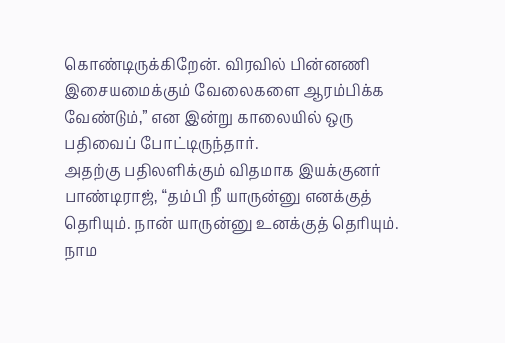கொண்டிருக்கிறேன். விரவில் பின்னணி இசையமைக்கும் வேலைகளை ஆரம்பிக்க வேண்டும்,” என இன்று காலையில் ஒரு பதிவைப் போட்டிருந்தார்.
அதற்கு பதிலளிக்கும் விதமாக இயக்குனர் பாண்டிராஜ், “தம்பி நீ யாருன்னு எனக்குத் தெரியும். நான் யாருன்னு உனக்குத் தெரியும். நாம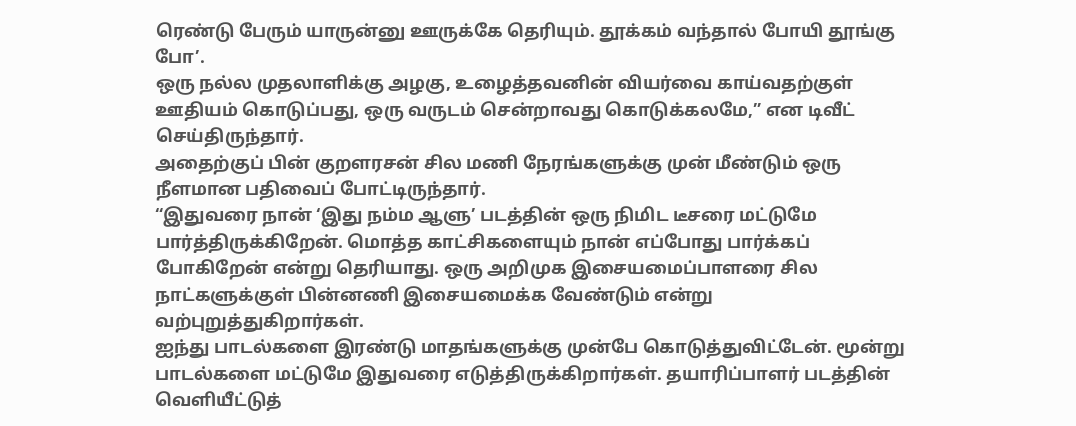ரெண்டு பேரும் யாருன்னு ஊருக்கே தெரியும். தூக்கம் வந்தால் போயி தூங்கு போ’.
ஒரு நல்ல முதலாளிக்கு அழகு, உழைத்தவனின் வியர்வை காய்வதற்குள் ஊதியம் கொடுப்பது, ஒரு வருடம் சென்றாவது கொடுக்கலமே,” என டிவீட் செய்திருந்தார்.
அதைற்குப் பின் குறளரசன் சில மணி நேரங்களுக்கு முன் மீண்டும் ஒரு நீளமான பதிவைப் போட்டிருந்தார்.
“இதுவரை நான் ‘இது நம்ம ஆளு’ படத்தின் ஒரு நிமிட டீசரை மட்டுமே பார்த்திருக்கிறேன். மொத்த காட்சிகளையும் நான் எப்போது பார்க்கப் போகிறேன் என்று தெரியாது. ஒரு அறிமுக இசையமைப்பாளரை சில நாட்களுக்குள் பின்னணி இசையமைக்க வேண்டும் என்று வற்புறுத்துகிறார்கள்.
ஐந்து பாடல்களை இரண்டு மாதங்களுக்கு முன்பே கொடுத்துவிட்டேன். மூன்று பாடல்களை மட்டுமே இதுவரை எடுத்திருக்கிறார்கள். தயாரிப்பாளர் படத்தின் வெளியீட்டுத்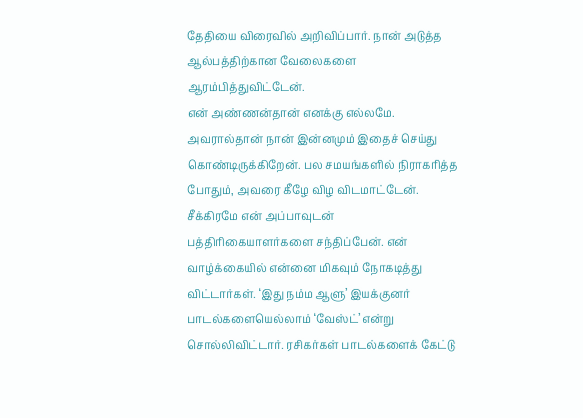தேதியை விரைவில் அறிவிப்பார். நான் அடுத்த ஆல்பத்திற்கான வேலைகளை ஆரம்பித்துவிட்டேன்.
என் அண்ணன்தான் எனக்கு எல்லமே. அவரால்தான் நான் இன்னமும் இதைச் செய்து கொண்டிருக்கிறேன். பல சமயங்களில் நிராகரித்த போதும், அவரை கீழே விழ விடமாட்டேன்.
சீக்கிரமே என் அப்பாவுடன் பத்திரிகையாளர்களை சந்திப்பேன். என் வாழ்க்கையில் என்னை மிகவும் நோகடித்து விட்டார்கள். ‘இது நம்ம ஆளு’ இயக்குனர் பாடல்களையெல்லாம் ‘வேஸ்ட்’ என்று சொல்லிவிட்டார். ரசிகர்கள் பாடல்களைக் கேட்டு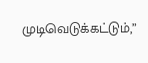முடிவெடுக்கட்டும்,”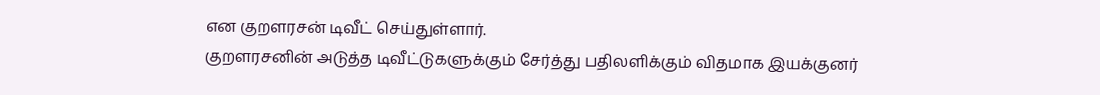என குறளரசன் டிவீட் செய்துள்ளார்.
குறளரசனின் அடுத்த டிவீட்டுகளுக்கும் சேர்த்து பதிலளிக்கும் விதமாக இயக்குனர்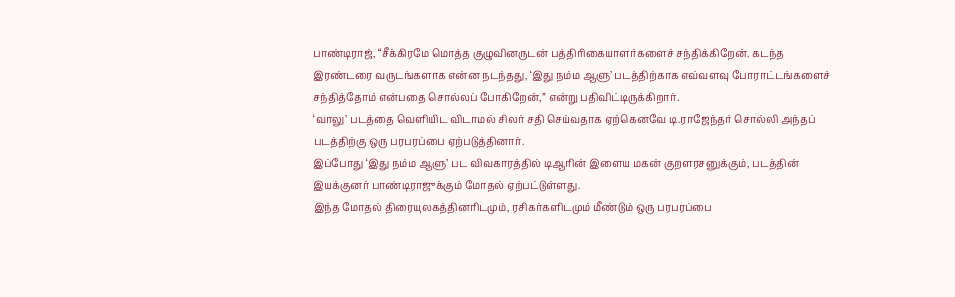பாண்டிராஜ், “சீக்கிரமே மொத்த குழுவினருடன் பத்திரிகையாளர்களைச் சந்திக்கிறேன். கடந்த இரண்டரை வருடங்களாக என்ன நடந்தது, ‘இது நம்ம ஆளு’ படத்திற்காக எவ்வளவு போராட்டங்களைச் சந்தித்தோம் என்பதை சொல்லப் போகிறேன்,” என்று பதிவிட்டிருக்கிறார்.
‘வாலு’ படத்தை வெளியிட விடாமல் சிலர் சதி செய்வதாக ஏற்கெனவே டி.ராஜேந்தர் சொல்லி அந்தப் படத்திற்கு ஒரு பரபரப்பை ஏற்படுத்தினார்.
இப்போது ‘இது நம்ம ஆளு’ பட விவகாரத்தில் டிஆரின் இளைய மகன் குறளரசனுக்கும், படத்தின் இயக்குனர் பாண்டிராஜுக்கும் மோதல் ஏற்பட்டுள்ளது.
இந்த மோதல் திரையுலகத்தினரிடமும், ரசிகர்களிடமும் மீண்டும் ஒரு பரபரப்பை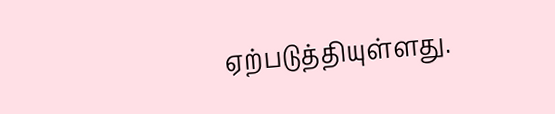ஏற்படுத்தியுள்ளது.